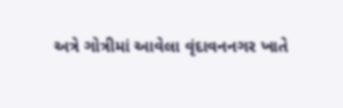અત્રે ગોત્રીમાં આવેલા વૃંદાવનનગર ખાતે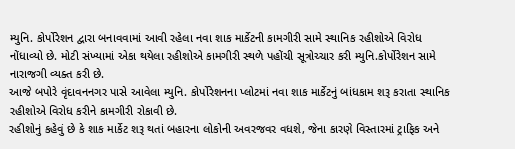મ્યુનિ. કોર્પોરેશન દ્વારા બનાવવામાં આવી રહેલા નવા શાક માર્કેટની કામગીરી સામે સ્થાનિક રહીશોએ વિરોધ નોંધાવ્યો છે. મોટી સંખ્યામાં એકા થયેલા રહીશોએ કામગીરી સ્થળે પહોંચી સૂત્રોચ્ચાર કરી મ્યુનિ.કોર્પોરેશન સામે નારાજગી વ્યક્ત કરી છે.
આજે બપોરે વૃંદાવનનગર પાસે આવેલા મ્યુનિ. કોર્પોરેશનના પ્લોટમાં નવા શાક માર્કેટનું બાંધકામ શરૂ કરાતા સ્થાનિક રહીશોએ વિરોધ કરીને કામગીરી રોકાવી છે.
રહીશોનું કહેવું છે કે શાક માર્કેટ શરૂ થતાં બહારના લોકોની અવરજવર વધશે, જેના કારણે વિસ્તારમાં ટ્રાફિક અને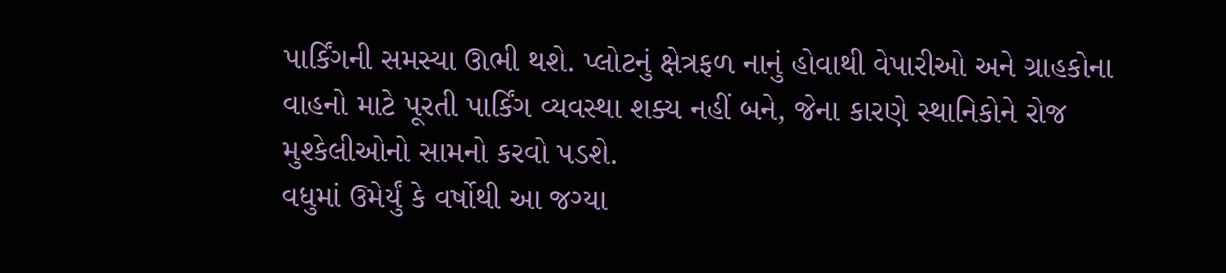પાર્કિંગની સમસ્યા ઊભી થશે. પ્લોટનું ક્ષેત્રફળ નાનું હોવાથી વેપારીઓ અને ગ્રાહકોના વાહનો માટે પૂરતી પાર્કિંગ વ્યવસ્થા શક્ય નહીં બને, જેના કારણે સ્થાનિકોને રોજ મુશ્કેલીઓનો સામનો કરવો પડશે.
વધુમાં ઉમેર્યું કે વર્ષોથી આ જગ્યા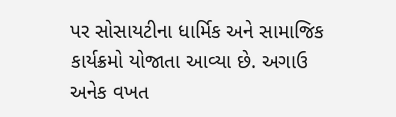પર સોસાયટીના ધાર્મિક અને સામાજિક કાર્યક્રમો યોજાતા આવ્યા છે. અગાઉ અનેક વખત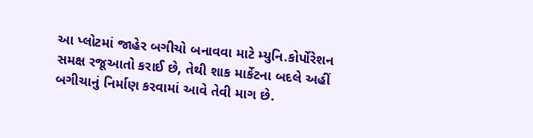આ પ્લોટમાં જાહેર બગીચો બનાવવા માટે મ્યુનિ.કોર્પોરેશન સમક્ષ રજૂઆતો કરાઈ છે, તેથી શાક માર્કેટના બદલે અહીં બગીચાનું નિર્માણ કરવામાં આવે તેવી માગ છે.